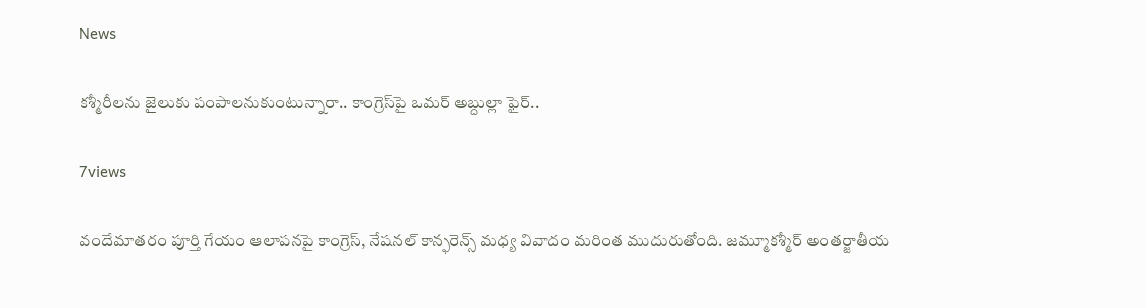News

కశ్మీరీలను జైలుకు పంపాలనుకుంటున్నారా.. కాంగ్రెస్‌పై ఒమర్ అబ్దుల్లా ఫైర్..

7views

వందేమాతరం పూర్తి గేయం ఆలాపనపై కాంగ్రెస్, నేషనల్ కాన్ఫరెన్స్‌ మధ్య వివాదం మరింత ముదురుతోంది. జమ్మూకశ్మీర్ అంతర్జాతీయ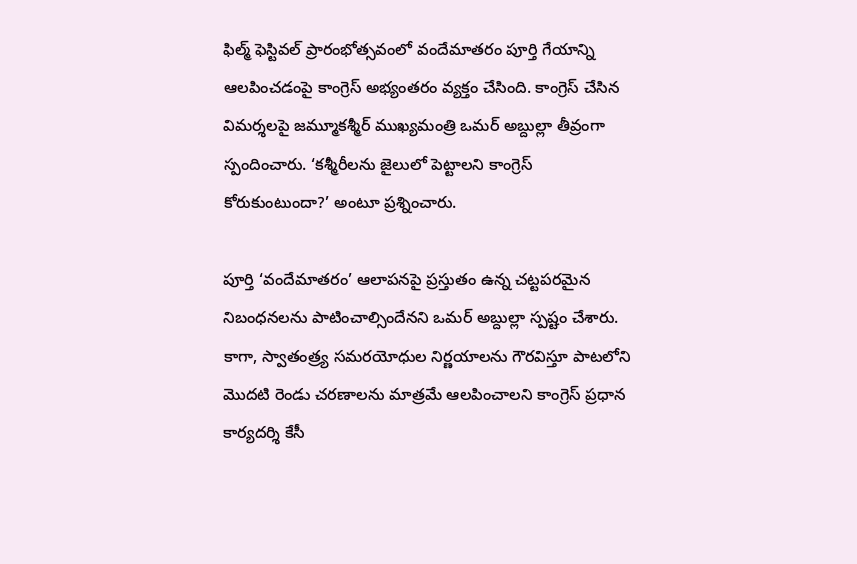ఫిల్మ్ ఫెస్టివల్ ప్రారంభోత్సవంలో వందేమాతరం పూర్తి గేయాన్ని ఆలపించడంపై కాంగ్రెస్ అభ్యంతరం వ్యక్తం చేసింది. కాంగ్రెస్ చేసిన విమర్శలపై జమ్మూకశ్మీర్ ముఖ్యమంత్రి ఒమర్ అబ్దుల్లా తీవ్రంగా స్పందించారు. ‘కశ్మీరీలను జైలులో పెట్టాలని కాంగ్రెస్ కోరుకుంటుందా?’ అంటూ ప్రశ్నించారు.

పూర్తి ‘వందేమాతరం’ ఆలాపనపై ప్రస్తుతం ఉన్న చట్టపరమైన నిబంధనలను పాటించాల్సిందేనని ఒమర్ అబ్దుల్లా స్పష్టం చేశారు. కాగా, స్వాతంత్ర్య సమరయోధుల నిర్ణయాలను గౌరవిస్తూ పాటలోని మొదటి రెండు చరణాలను మాత్రమే ఆలపించాలని కాంగ్రెస్ ప్రధాన కార్యదర్శి కేసీ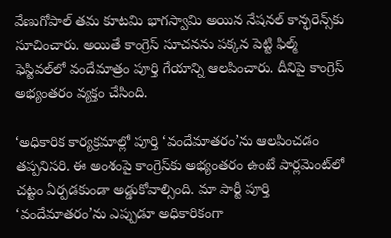వేణుగోపాల్ తమ కూటమి భాగస్వామి అయిన నేషనల్ కాన్ఫరెన్స్‌కు సూచించారు. అయితే కాంగ్రెస్ సూచనను పక్కన పెట్టి ఫిల్మ్ ఫెస్టివల్‌లో వందేమాత్రం పూర్తి గేయాన్ని ఆలపించారు. దీనిపై కాంగ్రెస్ అభ్యంతరం వ్యక్తం చేసింది.

‘అధికారిక కార్యక్రమాల్లో పూర్తి ‘వందేమాతరం’ను ఆలపించడం తప్పనిసరి. ఈ అంశంపై కాంగ్రెస్‌కు అభ్యంతరం ఉంటే పార్లమెంట్‌లో చట్టం ఏర్పడకుండా అడ్డుకోవాల్సింది. మా పార్టీ పూర్తి ‘వందేమాతరం’ను ఎప్పుడూ అధికారికంగా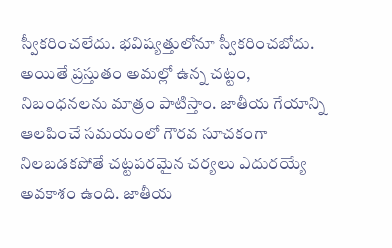స్వీకరించలేదు. భవిష్యత్తులోనూ స్వీకరించబోదు. అయితే ప్రస్తుతం అమల్లో ఉన్న చట్టం, నిబంధనలను మాత్రం పాటిస్తాం. జాతీయ గేయాన్ని ఆలపించే సమయంలో గౌరవ సూచకంగా నిలబడకపోతే చట్టపరమైన చర్యలు ఎదురయ్యే అవకాశం ఉంది. జాతీయ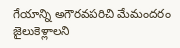గేయాన్ని అగౌరవపరిచి మేమందరం జైలుకెళ్లాలని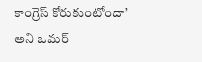కాంగ్రెస్ కోరుకుంటోందా’ అని ఒమర్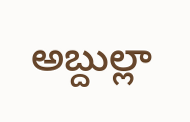అబ్దుల్లా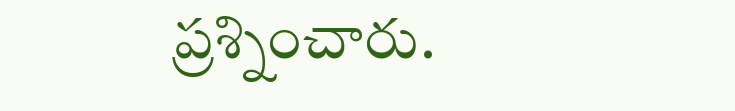ప్రశ్నించారు.